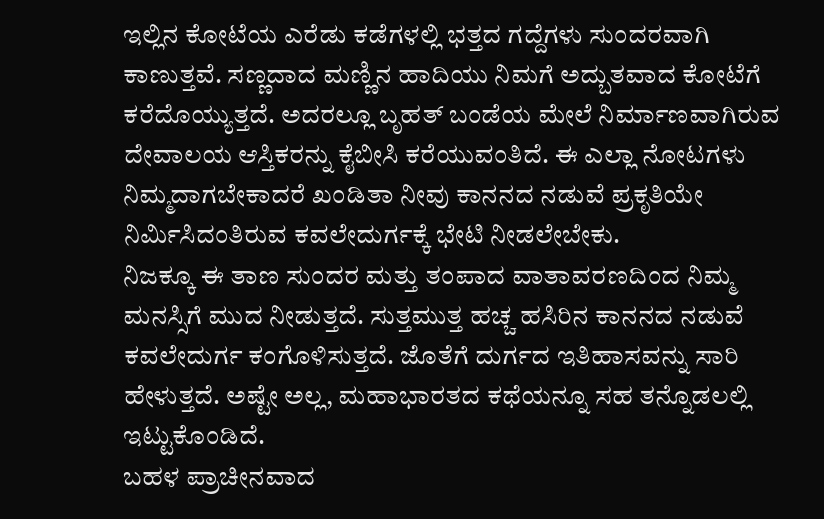ಇಲ್ಲಿನ ಕೋಟೆಯ ಎರೆಡು ಕಡೆಗಳಲ್ಲಿ ಭತ್ತದ ಗದ್ದೆಗಳು ಸುಂದರವಾಗಿ ಕಾಣುತ್ತವೆ. ಸಣ್ಣದಾದ ಮಣ್ಣಿನ ಹಾದಿಯು ನಿಮಗೆ ಅದ್ಬುತವಾದ ಕೋಟೆಗೆ ಕರೆದೊಯ್ಯುತ್ತದೆ. ಅದರಲ್ಲೂ ಬೃಹತ್ ಬಂಡೆಯ ಮೇಲೆ ನಿರ್ಮಾಣವಾಗಿರುವ ದೇವಾಲಯ ಆಸ್ತಿಕರನ್ನು ಕೈಬೀಸಿ ಕರೆಯುವಂತಿದೆ. ಈ ಎಲ್ಲಾ ನೋಟಗಳು ನಿಮ್ಮದಾಗಬೇಕಾದರೆ ಖಂಡಿತಾ ನೀವು ಕಾನನದ ನಡುವೆ ಪ್ರಕೃತಿಯೇ ನಿರ್ಮಿಸಿದಂತಿರುವ ಕವಲೇದುರ್ಗಕ್ಕೆ ಭೇಟಿ ನೀಡಲೇಬೇಕು.
ನಿಜಕ್ಕೂ ಈ ತಾಣ ಸುಂದರ ಮತ್ತು ತಂಪಾದ ವಾತಾವರಣದಿಂದ ನಿಮ್ಮ ಮನಸ್ಸಿಗೆ ಮುದ ನೀಡುತ್ತದೆ. ಸುತ್ತಮುತ್ತ ಹಚ್ಚ ಹಸಿರಿನ ಕಾನನದ ನಡುವೆ ಕವಲೇದುರ್ಗ ಕಂಗೊಳಿಸುತ್ತದೆ. ಜೊತೆಗೆ ದುರ್ಗದ ಇತಿಹಾಸವನ್ನು ಸಾರಿ ಹೇಳುತ್ತದೆ. ಅಷ್ಟೇ ಅಲ್ಲ, ಮಹಾಭಾರತದ ಕಥೆಯನ್ನೂ ಸಹ ತನ್ನೊಡಲಲ್ಲಿ ಇಟ್ಟುಕೊಂಡಿದೆ.
ಬಹಳ ಪ್ರಾಚೀನವಾದ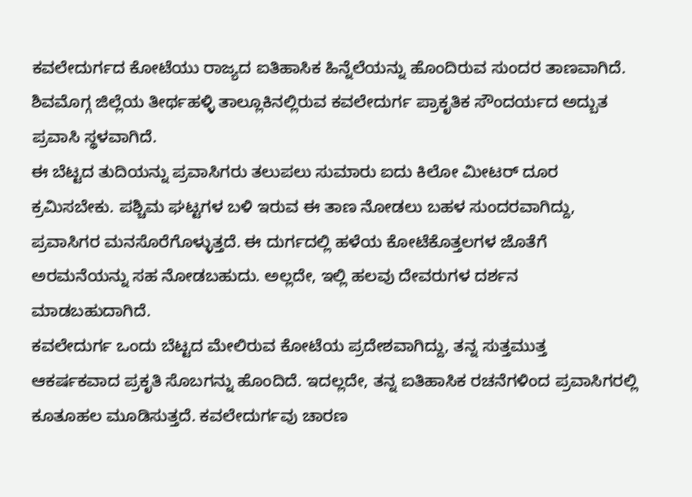ಕವಲೇದುರ್ಗದ ಕೋಟೆಯು ರಾಜ್ಯದ ಐತಿಹಾಸಿಕ ಹಿನ್ನೆಲೆಯನ್ನು ಹೊಂದಿರುವ ಸುಂದರ ತಾಣವಾಗಿದೆ. ಶಿವಮೊಗ್ಗ ಜಿಲ್ಲೆಯ ತೀರ್ಥಹಳ್ಳಿ ತಾಲ್ಲೂಕಿನಲ್ಲಿರುವ ಕವಲೇದುರ್ಗ ಪ್ರಾಕೃತಿಕ ಸೌಂದರ್ಯದ ಅದ್ಬುತ ಪ್ರವಾಸಿ ಸ್ಥಳವಾಗಿದೆ.
ಈ ಬೆಟ್ಟದ ತುದಿಯನ್ನು ಪ್ರವಾಸಿಗರು ತಲುಪಲು ಸುಮಾರು ಐದು ಕಿಲೋ ಮೀಟರ್ ದೂರ ಕ್ರಮಿಸಬೇಕು. ಪಶ್ಚಿಮ ಘಟ್ಟಗಳ ಬಳಿ ಇರುವ ಈ ತಾಣ ನೋಡಲು ಬಹಳ ಸುಂದರವಾಗಿದ್ದು, ಪ್ರವಾಸಿಗರ ಮನಸೊರೆಗೊಳ್ಳುತ್ತದೆ. ಈ ದುರ್ಗದಲ್ಲಿ ಹಳೆಯ ಕೋಟೆಕೊತ್ತಲಗಳ ಜೊತೆಗೆ ಅರಮನೆಯನ್ನು ಸಹ ನೋಡಬಹುದು. ಅಲ್ಲದೇ, ಇಲ್ಲಿ ಹಲವು ದೇವರುಗಳ ದರ್ಶನ ಮಾಡಬಹುದಾಗಿದೆ.
ಕವಲೇದುರ್ಗ ಒಂದು ಬೆಟ್ಟದ ಮೇಲಿರುವ ಕೋಟೆಯ ಪ್ರದೇಶವಾಗಿದ್ದು, ತನ್ನ ಸುತ್ತಮುತ್ತ ಆಕರ್ಷಕವಾದ ಪ್ರಕೃತಿ ಸೊಬಗನ್ನು ಹೊಂದಿದೆ. ಇದಲ್ಲದೇ, ತನ್ನ ಐತಿಹಾಸಿಕ ರಚನೆಗಳಿಂದ ಪ್ರವಾಸಿಗರಲ್ಲಿ ಕೂತೂಹಲ ಮೂಡಿಸುತ್ತದೆ. ಕವಲೇದುರ್ಗವು ಚಾರಣ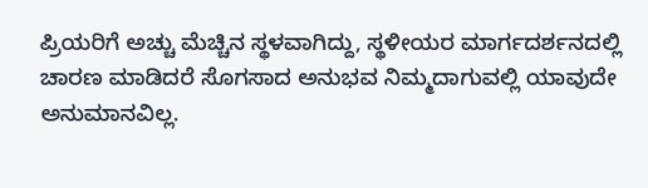ಪ್ರಿಯರಿಗೆ ಅಚ್ಚು ಮೆಚ್ಚಿನ ಸ್ಥಳವಾಗಿದ್ದು, ಸ್ಥಳೀಯರ ಮಾರ್ಗದರ್ಶನದಲ್ಲಿ ಚಾರಣ ಮಾಡಿದರೆ ಸೊಗಸಾದ ಅನುಭವ ನಿಮ್ಮದಾಗುವಲ್ಲಿ ಯಾವುದೇ ಅನುಮಾನವಿಲ್ಲ.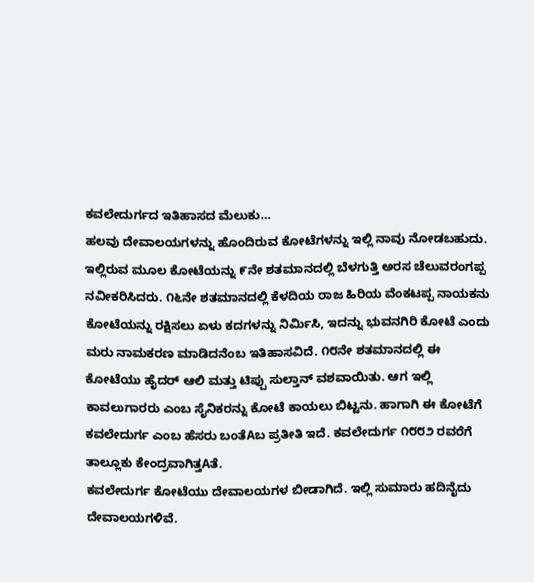ಕವಲೇದುರ್ಗದ ಇತಿಹಾಸದ ಮೆಲುಕು…
ಹಲವು ದೇವಾಲಯಗಳನ್ನು ಹೊಂದಿರುವ ಕೋಟೆಗಳನ್ನು ಇಲ್ಲಿ ನಾವು ನೋಡಬಹುದು. ಇಲ್ಲಿರುವ ಮೂಲ ಕೋಟೆಯನ್ನು ೯ನೇ ಶತಮಾನದಲ್ಲಿ ಬೆಳಗುತ್ತಿ ಅರಸ ಚೆಲುವರಂಗಪ್ಪ ನವೀಕರಿಸಿದರು. ೧೬ನೇ ಶತಮಾನದಲ್ಲಿ ಕೆಳದಿಯ ರಾಜ ಹಿರಿಯ ವೆಂಕಟಪ್ಪ ನಾಯಕನು ಕೋಟೆಯನ್ನು ರಕ್ಷಿಸಲು ಏಳು ಕದಗಳನ್ನು ನಿರ್ಮಿಸಿ, ಇದನ್ನು ಭುವನಗಿರಿ ಕೋಟೆ ಎಂದು ಮರು ನಾಮಕರಣ ಮಾಡಿದನೆಂಬ ಇತಿಹಾಸವಿದೆ. ೧೮ನೇ ಶತಮಾನದಲ್ಲಿ ಈ ಕೋಟೆಯು ಹೈದರ್ ಆಲಿ ಮತ್ತು ಟಿಪ್ಪು ಸುಲ್ತಾನ್ ವಶವಾಯಿತು. ಆಗ ಇಲ್ಲಿ ಕಾವಲುಗಾರರು ಎಂಬ ಸೈನಿಕರನ್ನು ಕೋಟೆ ಕಾಯಲು ಬಿಟ್ಟನು. ಹಾಗಾಗಿ ಈ ಕೋಟೆಗೆ ಕವಲೇದುರ್ಗ ಎಂಬ ಹೆಸರು ಬಂತೆAಬ ಪ್ರತೀತಿ ಇದೆ. ಕವಲೇದುರ್ಗ ೧೮೮೨ ರವರೆಗೆ ತಾಲ್ಲೂಕು ಕೇಂದ್ರವಾಗಿತ್ತAತೆ.
ಕವಲೇದುರ್ಗ ಕೋಟೆಯು ದೇವಾಲಯಗಳ ಬೀಡಾಗಿದೆ. ಇಲ್ಲಿ ಸುಮಾರು ಹದಿನೈದು ದೇವಾಲಯಗಳಿವೆ.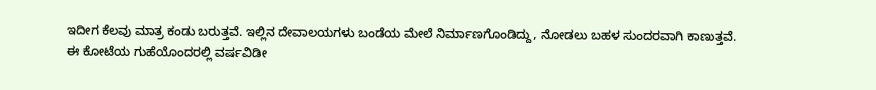ಇದೀಗ ಕೆಲವು ಮಾತ್ರ ಕಂಡು ಬರುತ್ತವೆ. ಇಲ್ಲಿನ ದೇವಾಲಯಗಳು ಬಂಡೆಯ ಮೇಲೆ ನಿರ್ಮಾಣಗೊಂಡಿದ್ದು, ನೋಡಲು ಬಹಳ ಸುಂದರವಾಗಿ ಕಾಣುತ್ತವೆ.
ಈ ಕೋಟೆಯ ಗುಹೆಯೊಂದರಲ್ಲಿ ವರ್ಷವಿಡೀ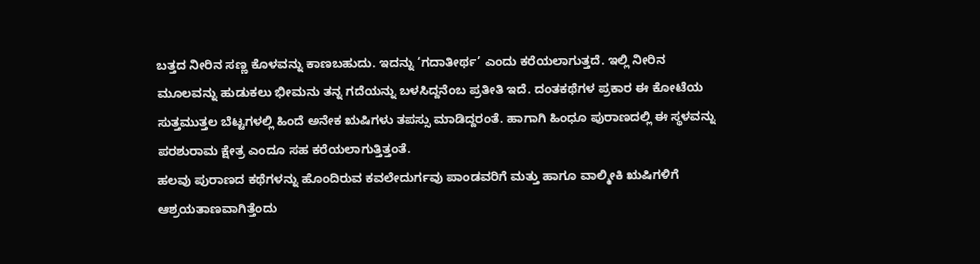ಬತ್ತದ ನೀರಿನ ಸಣ್ಣ ಕೊಳವನ್ನು ಕಾಣಬಹುದು. ಇದನ್ನು ‘ಗದಾತೀರ್ಥ’ ಎಂದು ಕರೆಯಲಾಗುತ್ತದೆ. ಇಲ್ಲಿ ನೀರಿನ ಮೂಲವನ್ನು ಹುಡುಕಲು ಭೀಮನು ತನ್ನ ಗದೆಯನ್ನು ಬಳಸಿದ್ದನೆಂಬ ಪ್ರತೀತಿ ಇದೆ. ದಂತಕಥೆಗಳ ಪ್ರಕಾರ ಈ ಕೋಟೆಯ ಸುತ್ತಮುತ್ತಲ ಬೆಟ್ಟಗಳಲ್ಲಿ ಹಿಂದೆ ಅನೇಕ ಋಷಿಗಳು ತಪಸ್ಸು ಮಾಡಿದ್ದರಂತೆ. ಹಾಗಾಗಿ ಹಿಂಧೂ ಪುರಾಣದಲ್ಲಿ ಈ ಸ್ಥಳವನ್ನು ಪರಶುರಾಮ ಕ್ಷೇತ್ರ ಎಂದೂ ಸಹ ಕರೆಯಲಾಗುತ್ತಿತ್ತಂತೆ.
ಹಲವು ಪುರಾಣದ ಕಥೆಗಳನ್ನು ಹೊಂದಿರುವ ಕವಲೇದುರ್ಗವು ಪಾಂಡವರಿಗೆ ಮತ್ತು ಹಾಗೂ ವಾಲ್ಮೀಕಿ ಋಷಿಗಳಿಗೆ ಆಶ್ರಯತಾಣವಾಗಿತ್ತೆಂದು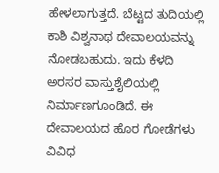ಹೇಳಲಾಗುತ್ತದೆ. ಬೆಟ್ಟದ ತುದಿಯಲ್ಲಿ ಕಾಶಿ ವಿಶ್ವನಾಥ ದೇವಾಲಯವನ್ನು ನೋಡಬಹುದು. ಇದು ಕೆಳದಿ ಅರಸರ ವಾಸ್ತುಶೈಲಿಯಲ್ಲಿ ನಿರ್ಮಾಣಗೂಂಡಿದೆ. ಈ ದೇವಾಲಯದ ಹೊರ ಗೋಡೆಗಳು ವಿವಿಧ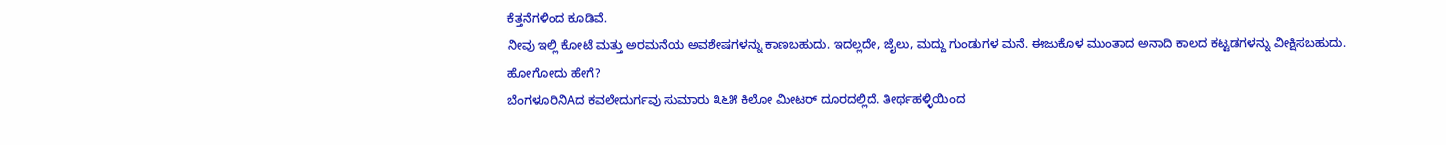ಕೆತ್ತನೆಗಳಿಂದ ಕೂಡಿವೆ.
ನೀವು ಇಲ್ಲಿ ಕೋಟೆ ಮತ್ತು ಅರಮನೆಯ ಅವಶೇಷಗಳನ್ನು ಕಾಣಬಹುದು. ಇದಲ್ಲದೇ, ಜೈಲು, ಮದ್ದು ಗುಂಡುಗಳ ಮನೆ. ಈಜುಕೊಳ ಮುಂತಾದ ಅನಾದಿ ಕಾಲದ ಕಟ್ಟಡಗಳನ್ನು ವೀಕ್ಷಿಸಬಹುದು.
ಹೋಗೋದು ಹೇಗೆ?
ಬೆಂಗಳೂರಿನಿAದ ಕವಲೇದುರ್ಗವು ಸುಮಾರು ೩೬೫ ಕಿಲೋ ಮೀಟರ್ ದೂರದಲ್ಲಿದೆ. ತೀರ್ಥಹಳ್ಳಿಯಿಂದ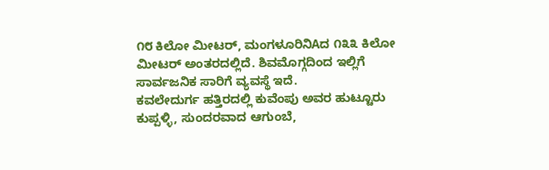೧೮ ಕಿಲೋ ಮೀಟರ್, ಮಂಗಳೂರಿನಿAದ ೧೩೩ ಕಿಲೋ ಮೀಟರ್ ಅಂತರದಲ್ಲಿದೆ. ಶಿವಮೊಗ್ಗದಿಂದ ಇಲ್ಲಿಗೆ ಸಾರ್ವಜನಿಕ ಸಾರಿಗೆ ವ್ಯವಸ್ಥೆ ಇದೆ.
ಕವಲೇದುರ್ಗ ಹತ್ತಿರದಲ್ಲಿ ಕುವೆಂಪು ಅವರ ಹುಟ್ಟೂರು ಕುಪ್ಪಳ್ಳಿ, ಸುಂದರವಾದ ಆಗುಂಬೆ,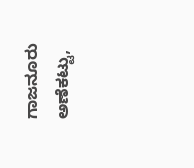ಗಾಜನೂರು ಅಣೆಕಟ್ಟು,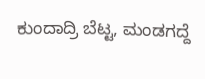ಕುಂದಾದ್ರಿ ಬೆಟ್ಟ, ಮಂಡಗದ್ದೆ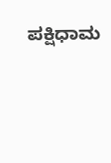ಪಕ್ಷಿಧಾಮ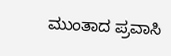ಮುಂತಾದ ಪ್ರವಾಸಿ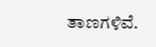ತಾಣಗಳಿವೆ.